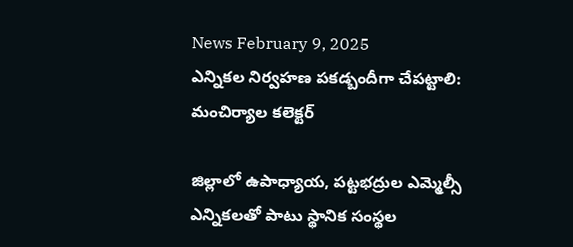News February 9, 2025
ఎన్నికల నిర్వహణ పకడ్బందీగా చేపట్టాలి: మంచిర్యాల కలెక్టర్

జిల్లాలో ఉపాధ్యాయ, పట్టభద్రుల ఎమ్మెల్సీ ఎన్నికలతో పాటు స్థానిక సంస్థల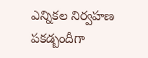ఎన్నికల నిర్వహణ పకడ్బందీగా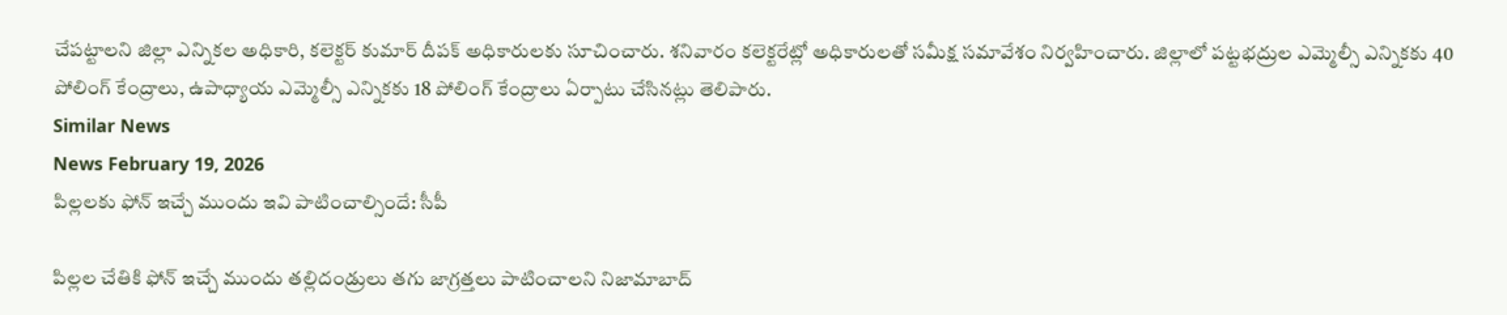చేపట్టాలని జిల్లా ఎన్నికల అధికారి, కలెక్టర్ కుమార్ దీపక్ అధికారులకు సూచించారు. శనివారం కలెక్టరేట్లో అధికారులతో సమీక్ష సమావేశం నిర్వహించారు. జిల్లాలో పట్టభద్రుల ఎమ్మెల్సీ ఎన్నికకు 40 పోలింగ్ కేంద్రాలు, ఉపాధ్యాయ ఎమ్మెల్సీ ఎన్నికకు 18 పోలింగ్ కేంద్రాలు ఏర్పాటు చేసినట్లు తెలిపారు.
Similar News
News February 19, 2026
పిల్లలకు ఫోన్ ఇచ్చే ముందు ఇవి పాటించాల్సిందే: సీపీ

పిల్లల చేతికి ఫోన్ ఇచ్చే ముందు తల్లిదండ్రులు తగు జాగ్రత్తలు పాటించాలని నిజామాబాద్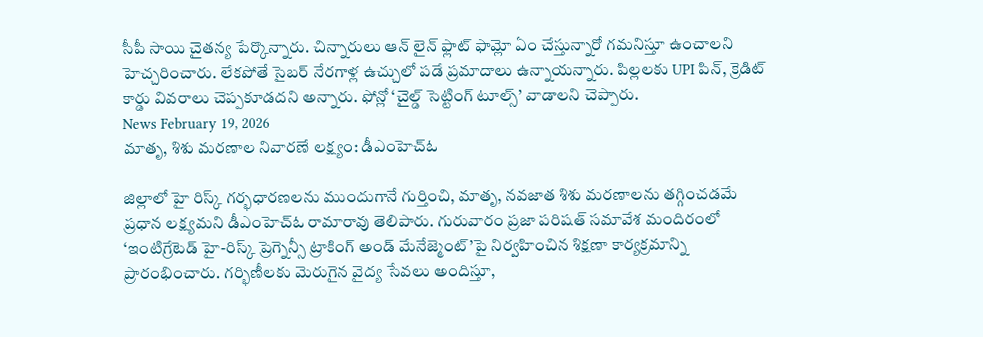సీపీ సాయి చైతన్య పేర్కొన్నారు. చిన్నారులు ఆన్ లైన్ ఫ్లాట్ ఫామ్లో ఏం చేస్తున్నారో గమనిస్తూ ఉంచాలని హెచ్చరించారు. లేకపోతే సైబర్ నేరగాళ్ల ఉచ్చులో పడే ప్రమాదాలు ఉన్నాయన్నారు. పిల్లలకు UPI పిన్, క్రెడిట్ కార్డు వివరాలు చెప్పకూడదని అన్నారు. ఫోన్లో ‘చైల్డ్ సెట్టింగ్ టూల్స్’ వాడాలని చెప్పారు.
News February 19, 2026
మాతృ, శిశు మరణాల నివారణే లక్ష్యం: డీఎంహెచ్ఓ

జిల్లాలో హై రిస్క్ గర్భధారణలను ముందుగానే గుర్తించి, మాతృ, నవజాత శిశు మరణాలను తగ్గించడమే ప్రధాన లక్ష్యమని డీఎంహెచ్ఓ రామారావు తెలిపారు. గురువారం ప్రజా పరిషత్ సమావేశ మందిరంలో ‘ఇంటిగ్రేటెడ్ హై-రిస్క్ ప్రెగ్నెన్సీ ట్రాకింగ్ అండ్ మేనేజ్మెంట్’పై నిర్వహించిన శిక్షణా కార్యక్రమాన్ని ప్రారంభించారు. గర్భిణీలకు మెరుగైన వైద్య సేవలు అందిస్తూ,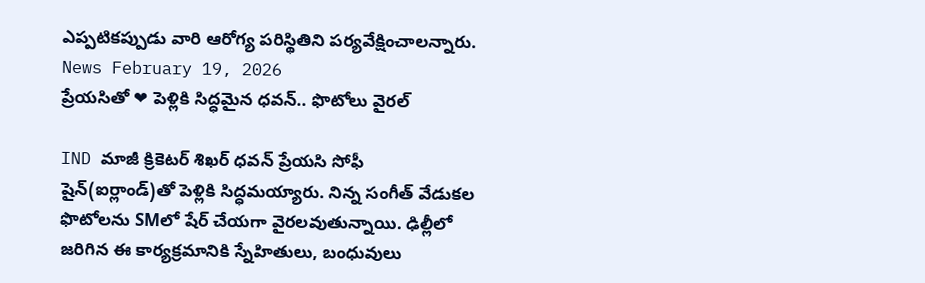ఎప్పటికప్పుడు వారి ఆరోగ్య పరిస్థితిని పర్యవేక్షించాలన్నారు.
News February 19, 2026
ప్రేయసితో ❤ పెళ్లికి సిద్ధమైన ధవన్.. ఫొటోలు వైరల్

IND మాజీ క్రికెటర్ శిఖర్ ధవన్ ప్రేయసి సోఫీ షైన్(ఐర్లాండ్)తో పెళ్లికి సిద్ధమయ్యారు. నిన్న సంగీత్ వేడుకల ఫొటోలను SMలో షేర్ చేయగా వైరలవుతున్నాయి. ఢిల్లీలో జరిగిన ఈ కార్యక్రమానికి స్నేహితులు, బంధువులు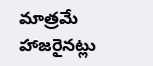మాత్రమే హాజరైనట్లు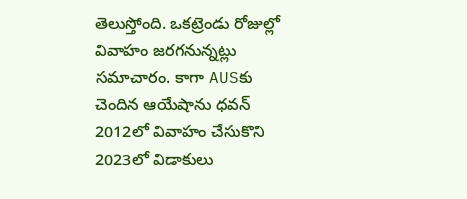తెలుస్తోంది. ఒకట్రెండు రోజుల్లో వివాహం జరగనున్నట్లు సమాచారం. కాగా AUSకు చెందిన ఆయేషాను ధవన్ 2012లో వివాహం చేసుకొని 2023లో విడాకులు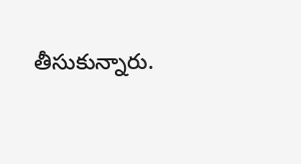తీసుకున్నారు.